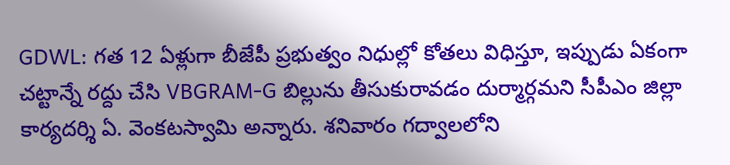GDWL: గత 12 ఏళ్లుగా బీజేపీ ప్రభుత్వం నిధుల్లో కోతలు విధిస్తూ, ఇప్పుడు ఏకంగా చట్టాన్నే రద్దు చేసి VBGRAM-G బిల్లును తీసుకురావడం దుర్మార్గమని సీపీఎం జిల్లా కార్యదర్శి ఏ. వెంకటస్వామి అన్నారు. శనివారం గద్వాలలోని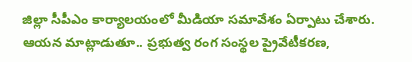జిల్లా సీపీఎం కార్యాలయంలో మీడియా సమావేశం ఏర్పాటు చేశారు. ఆయన మాట్లాడుతూ.. ప్రభుత్వ రంగ సంస్థల ప్రైవేటీకరణ,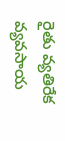రైతు వ్యతిరేక వ్యవసాయ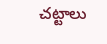చట్టాలు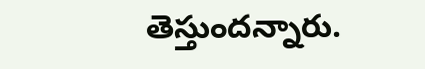తెస్తుందన్నారు.